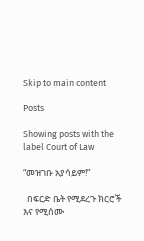Skip to main content

Posts

Showing posts with the label Court of Law

“መዝገቡ አያሳይም!”

  በፍርድ ቤት የሚደረጉ ክርሮች እና የሚሰሙ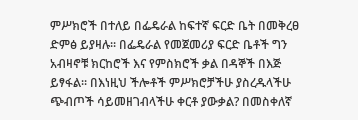ምሥክሮች በተለይ በፌዴራል ከፍተኛ ፍርድ ቤት በመቅረፀ ድምፅ ይያዛሉ፡፡ በፌዴራል የመጀመሪያ ፍርድ ቤቶች ግን አብዛኖቹ ክርከሮች እና የምስክሮች ቃል በዳኞች በእጅ ይፃፋል፡፡ በእነዚህ ችሎቶች ምሥክሮቻችሁ ያስረዱላችሁ ጭብጦች ሳይመዘገብላችሁ ቀርቶ ያውቃል? በመስቀለኛ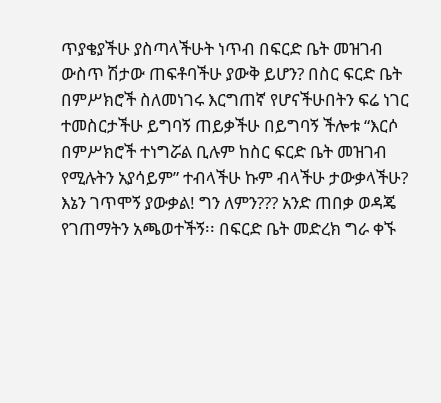ጥያቄያችሁ ያስጣላችሁት ነጥብ በፍርድ ቤት መዝገብ ውስጥ ሽታው ጠፍቶባችሁ ያውቅ ይሆን? በስር ፍርድ ቤት በምሥክሮች ስለመነገሩ እርግጠኛ የሆናችሁበትን ፍሬ ነገር ተመስርታችሁ ይግባኝ ጠይቃችሁ በይግባኝ ችሎቱ “እርሶ በምሥክሮች ተነግሯል ቢሉም ከስር ፍርድ ቤት መዝገብ የሚሉትን አያሳይም” ተብላችሁ ኩም ብላችሁ ታውቃላችሁ? እኔን ገጥሞኝ ያውቃል! ግን ለምን??? አንድ ጠበቃ ወዳጄ የገጠማትን አጫወተችኝ፡፡ በፍርድ ቤት መድረክ ግራ ቀኙ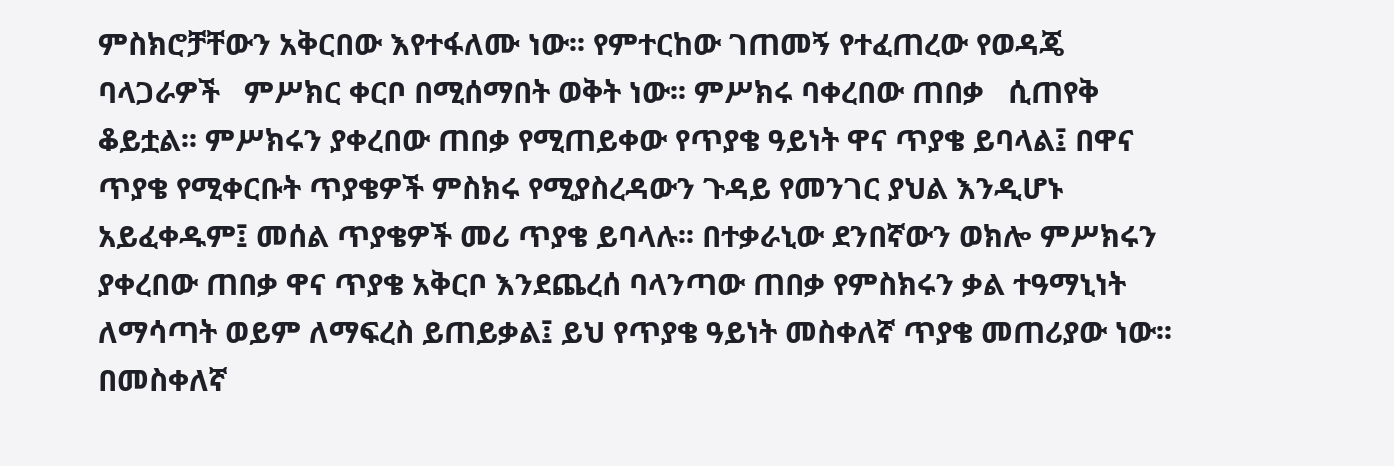ምስክሮቻቸውን አቅርበው እየተፋለሙ ነው፡፡ የምተርከው ገጠመኝ የተፈጠረው የወዳጄ ባላጋራዎች   ምሥክር ቀርቦ በሚሰማበት ወቅት ነው፡፡ ምሥክሩ ባቀረበው ጠበቃ   ሲጠየቅ ቆይቷል፡፡ ምሥክሩን ያቀረበው ጠበቃ የሚጠይቀው የጥያቄ ዓይነት ዋና ጥያቄ ይባላል፤ በዋና ጥያቄ የሚቀርቡት ጥያቄዎች ምስክሩ የሚያስረዳውን ጉዳይ የመንገር ያህል እንዲሆኑ አይፈቀዱም፤ መሰል ጥያቄዎች መሪ ጥያቄ ይባላሉ፡፡ በተቃራኒው ደንበኛውን ወክሎ ምሥክሩን ያቀረበው ጠበቃ ዋና ጥያቄ አቅርቦ እንደጨረሰ ባላንጣው ጠበቃ የምስክሩን ቃል ተዓማኒነት ለማሳጣት ወይም ለማፍረስ ይጠይቃል፤ ይህ የጥያቄ ዓይነት መስቀለኛ ጥያቄ መጠሪያው ነው፡፡ በመስቀለኛ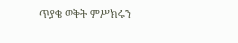ጥያቄ ወቅት ምሥክሩን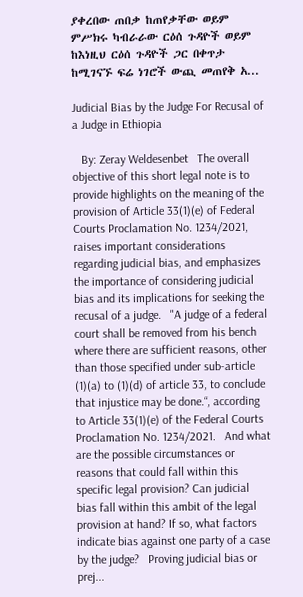ያቀረበው ጠበቃ ከጠየቃቸው ወይም ምሥክሩ ካብራራው ርዕሰ ጉዳዮች ወይም ከእነዚህ ርዕሰ ጉዳዮች ጋር በቀጥታ ከሚገናኙ ፍሬ ነገሮች ውጪ መጠየቅ አ...

Judicial Bias by the Judge For Recusal of a Judge in Ethiopia

   By: Zeray Weldesenbet   The overall objective of this short legal note is to provide highlights on the meaning of the provision of Article 33(1)(e) of Federal Courts Proclamation No. 1234/2021, raises important considerations regarding judicial bias, and emphasizes the importance of considering judicial bias and its implications for seeking the recusal of a judge.   "A judge of a federal court shall be removed from his bench where there are sufficient reasons, other than those specified under sub-article (1)(a) to (1)(d) of article 33, to conclude that injustice may be done.“, according to Article 33(1)(e) of the Federal Courts Proclamation No. 1234/2021.   And what are the possible circumstances or reasons that could fall within this specific legal provision? Can judicial bias fall within this ambit of the legal provision at hand? If so, what factors indicate bias against one party of a case by the judge?   Proving judicial bias or prej...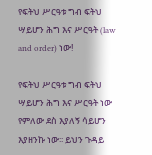የፍትህ ሥርዓቱ ግብ ፍትህ ሣይሆን ሕግ እና ሥርዓት (law and order) ነው!

የፍትህ ሥርዓቱ ግብ ፍትህ ሣይሆን ሕግ እና ሥርዓት ነው የምለው ደስ እያለኝ ሳይሆን እያዘንኩ ነው፡፡ ይህን ጉዳይ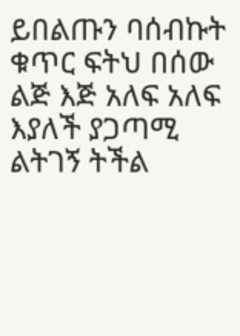ይበልጡን ባሰብኩት ቁጥር ፍትህ በሰው ልጅ እጅ አለፍ አለፍ እያለች ያጋጣሚ ልትገኝ ትችል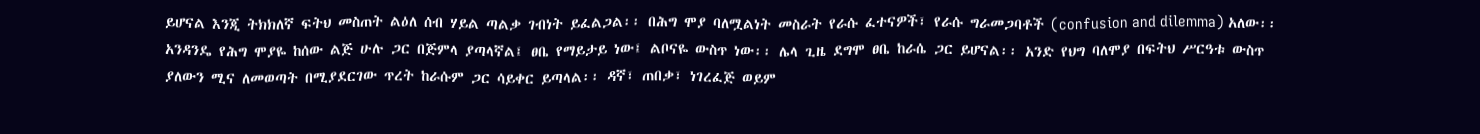ይሆናል እንጂ ትክክለኛ ፍትህ መስጠት ልዕለ ሰብ ሃይል ጣልቃ ገብነት ይፈልጋል፡፡ በሕግ ሞያ ባለሟልነት መስራት የራሱ ፈተናዎች፣ የራሱ ግራመጋባቶች (confusion and dilemma) አለው፡፡ አንዳንዴ የሕግ ሞያዬ ከሰው ልጅ ሁሉ ጋር በጅምላ ያጣላኛል፤ ፀቤ የማይታይ ነው፤ ልቦናዬ ውስጥ ነው፡፡ ሌላ ጊዜ ደግሞ ፀቤ ከራሴ ጋር ይሆናል፡፡ አንድ የህግ ባለሞያ በፍትህ ሥርዓቱ ውስጥ ያለውን ሚና ለመወጣት በሚያደርገው ጥረት ከራሱም ጋር ሳይቀር ይጣላል፡፡ ዳኛ፣ ጠበቃ፣ ነገረፈጅ ወይም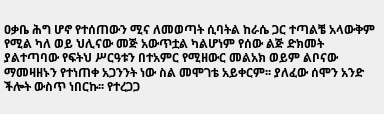ዐቃቤ ሕግ ሆኖ የተሰጠውን ሚና ለመወጣት ሲባትል ከራሴ ጋር ተጣልቼ አላውቅም የሚል ካለ ወይ ህሊናው መጅ አውጥቷል ካልሆነም የሰው ልጅ ድክመት ያልተጣባው የፍትህ ሥርዓቱን በተአምር የሚዘውር መልአክ ወይም ልቦናው ማመዛዘኑን የተነጠቀ አጋንንት ነው ስል መሞገቴ አይቀርም፡፡ ያለፈው ሰሞን አንድ ችሎት ውስጥ ነበርኩ፡፡ የተረጋጋ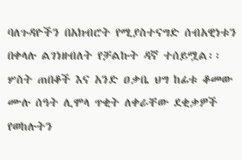ባለጉዳዮችን በአክብሮት የሚያስተናግድ ሰብአዊነቱን በቀላሉ ልገነዘብለት የቻልኩት ዳኛ ተሰይሟል፡፡ ሦስት ጠበቆች እና አንድ ዐቃቤ ህግ ከፊቱ ቆመው ሙሉ ሰዓት ሊሞላ ጥቂት ለቀራቸው ደቂቃዎች የወከሉትን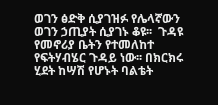ወገን ፅድቅ ሲያገዝፉ የሌላኛውን ወገን ኃጢያት ሲያገኑ ቆዩ፡፡  ጉዳዩ የመኖሪያ ቤትን የተመለከተ የፍትሃብሄር ጉዳይ ነው፡፡ በክርክሩ ሂደት ከሣሽ የሆኑት ባልቴት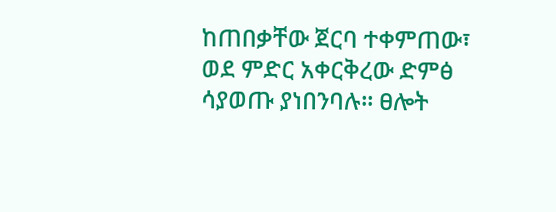ከጠበቃቸው ጀርባ ተቀምጠው፣ ወደ ምድር አቀርቅረው ድምፅ ሳያወጡ ያነበንባሉ፡፡ ፀሎት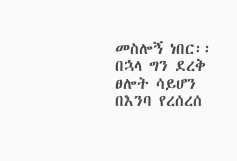መስሎኝ ነበር፡፡ በኋላ ግን ደረቅ ፀሎት ሳይሆን በእንባ የረሰረሰ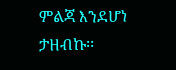ምልጃ እንደሆነ ታዘብኩ፡፡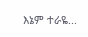እኔም ተራዬ...